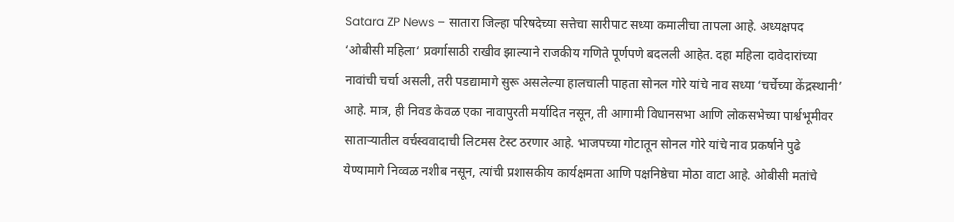Satara ZP News – सातारा जिल्हा परिषदेच्या सत्तेचा सारीपाट सध्या कमालीचा तापला आहे. अध्यक्षपद ‘ओबीसी महिला‘ प्रवर्गासाठी राखीव झाल्याने राजकीय गणिते पूर्णपणे बदलली आहेत. दहा महिला दावेदारांच्या नावांची चर्चा असली, तरी पडद्यामागे सुरू असलेल्या हालचाली पाहता सोनल गोरे यांचे नाव सध्या ‘चर्चेच्या केंद्रस्थानी’ आहे. मात्र, ही निवड केवळ एका नावापुरती मर्यादित नसून, ती आगामी विधानसभा आणि लोकसभेच्या पार्श्वभूमीवर साताऱ्यातील वर्चस्ववादाची लिटमस टेस्ट ठरणार आहे. भाजपच्या गोटातून सोनल गोरे यांचे नाव प्रकर्षाने पुढे येण्यामागे निव्वळ नशीब नसून, त्यांची प्रशासकीय कार्यक्षमता आणि पक्षनिष्ठेचा मोठा वाटा आहे. ओबीसी मतांचे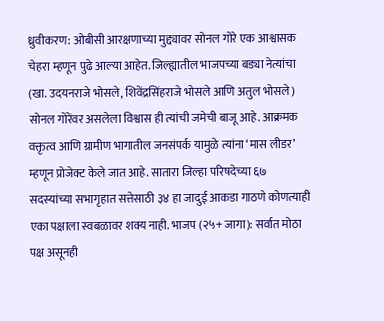ध्रुवीकरण: ओबीसी आरक्षणाच्या मुद्द्यावर सोनल गोरे एक आश्वासक चेहरा म्हणून पुढे आल्या आहेत. जिल्ह्यातील भाजपच्या बड्या नेत्यांचा (खा. उदयनराजे भोसले, शिवेंद्रसिंहराजे भोसले आणि अतुल भोसले) सोनल गोरेंवर असलेला विश्वास ही त्यांची जमेची बाजू आहे. आक्रमक वक्तृत्व आणि ग्रामीण भागातील जनसंपर्क यामुळे त्यांना ‘मास लीडर’ म्हणून प्रोजेक्ट केले जात आहे. सातारा जिल्हा परिषदेच्या ६७ सदस्यांच्या सभागृहात सत्तेसाठी ३४ हा जादुई आकडा गाठणे कोणत्याही एका पक्षाला स्वबळावर शक्य नाही. भाजप (२५+ जागा): सर्वात मोठा पक्ष असूनही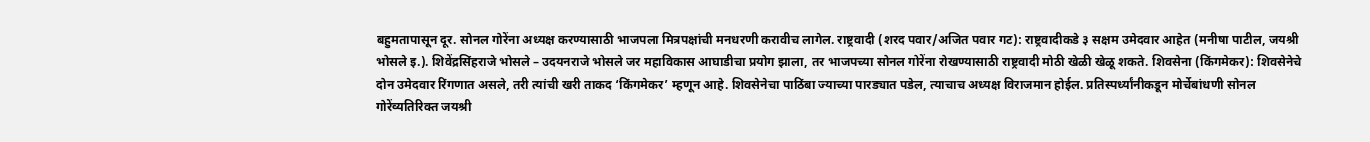बहुमतापासून दूर. सोनल गोरेंना अध्यक्ष करण्यासाठी भाजपला मित्रपक्षांची मनधरणी करावीच लागेल. राष्ट्रवादी (शरद पवार/अजित पवार गट): राष्ट्रवादीकडे ३ सक्षम उमेदवार आहेत (मनीषा पाटील, जयश्री भोसले इ.). शिवेंद्रसिंहराजे भोसले – उदयनराजे भोसले जर महाविकास आघाडीचा प्रयोग झाला, तर भाजपच्या सोनल गोरेंना रोखण्यासाठी राष्ट्रवादी मोठी खेळी खेळू शकते. शिवसेना (किंगमेकर): शिवसेनेचे दोन उमेदवार रिंगणात असले, तरी त्यांची खरी ताकद ‘किंगमेकर’ म्हणून आहे. शिवसेनेचा पाठिंबा ज्याच्या पारड्यात पडेल, त्याचाच अध्यक्ष विराजमान होईल. प्रतिस्पर्ध्यांनीकडून मोर्चेबांधणी सोनल गोरेंव्यतिरिक्त जयश्री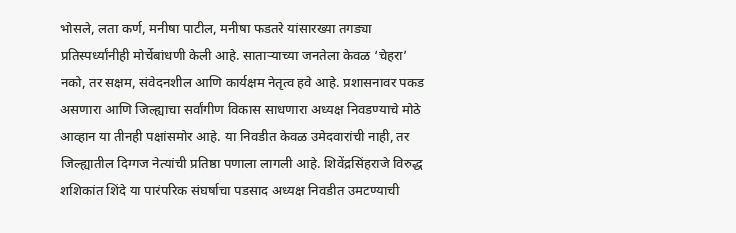भोसले, लता कर्ण, मनीषा पाटील, मनीषा फडतरे यांसारख्या तगड्या प्रतिस्पर्ध्यांनीही मोर्चेबांधणी केली आहे. साताऱ्याच्या जनतेला केवळ ‘चेहरा’ नको, तर सक्षम, संवेदनशील आणि कार्यक्षम नेतृत्व हवे आहे. प्रशासनावर पकड असणारा आणि जिल्ह्याचा सर्वांगीण विकास साधणारा अध्यक्ष निवडण्याचे मोठे आव्हान या तीनही पक्षांसमोर आहे. या निवडीत केवळ उमेदवारांची नाही, तर जिल्ह्यातील दिग्गज नेत्यांची प्रतिष्ठा पणाला लागली आहे. शिवेंद्रसिंहराजे विरुद्ध शशिकांत शिंदे या पारंपरिक संघर्षाचा पडसाद अध्यक्ष निवडीत उमटण्याची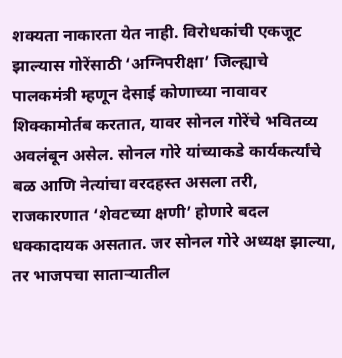शक्यता नाकारता येत नाही. विरोधकांची एकजूट झाल्यास गोरेंसाठी ‘अग्निपरीक्षा’ जिल्ह्याचे पालकमंत्री म्हणून देसाई कोणाच्या नावावर शिक्कामोर्तब करतात, यावर सोनल गोरेंचे भवितव्य अवलंबून असेल. सोनल गोरे यांच्याकडे कार्यकर्त्यांचे बळ आणि नेत्यांचा वरदहस्त असला तरी, राजकारणात ‘शेवटच्या क्षणी’ होणारे बदल धक्कादायक असतात. जर सोनल गोरे अध्यक्ष झाल्या, तर भाजपचा साताऱ्यातील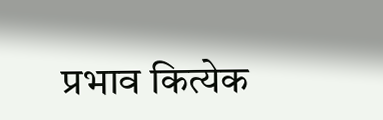प्रभाव कित्येक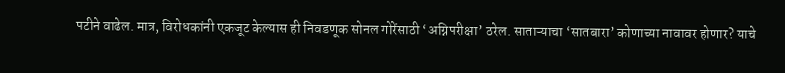पटीने वाढेल. मात्र, विरोधकांनी एकजूट केल्यास ही निवडणूक सोनल गोरेंसाठी ‘अग्निपरीक्षा’ ठरेल. साताऱ्याचा ‘सातबारा’ कोणाच्या नावावर होणार? याचे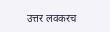उत्तर लवकरच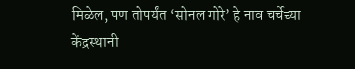मिळेल, पण तोपर्यंत ‘सोनल गोरे’ हे नाव चर्चेच्या केंद्रस्थानी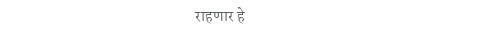राहणार हे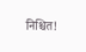निश्चित!